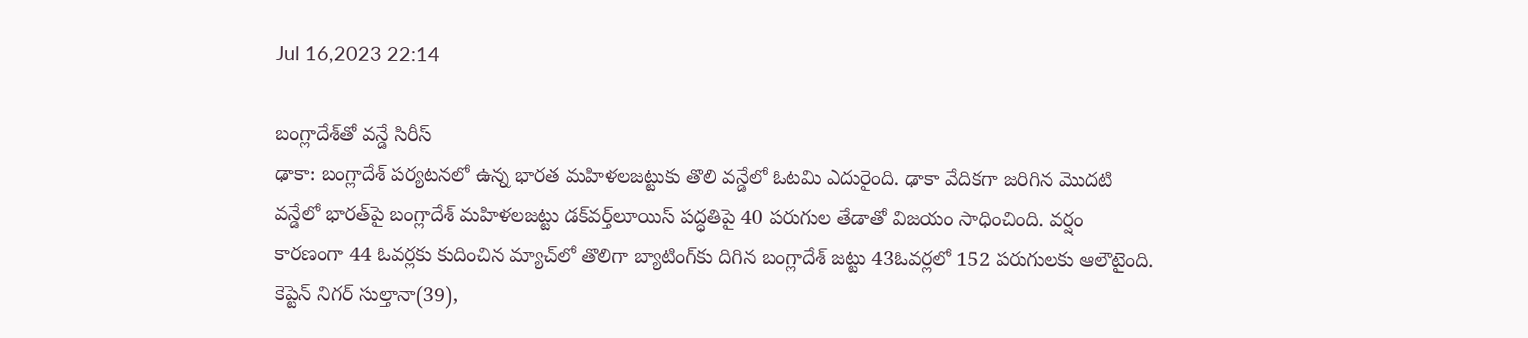Jul 16,2023 22:14

బంగ్లాదేశ్‌తో వన్డే సిరీస్‌
ఢాకా: బంగ్లాదేశ్‌ పర్యటనలో ఉన్న భారత మహిళలజట్టుకు తొలి వన్డేలో ఓటమి ఎదురైంది. ఢాకా వేదికగా జరిగిన మొదటి వన్డేలో భారత్‌పై బంగ్లాదేశ్‌ మహిళలజట్టు డక్‌వర్త్‌లూయిస్‌ పద్ధతిపై 40 పరుగుల తేడాతో విజయం సాధించింది. వర్షం కారణంగా 44 ఓవర్లకు కుదించిన మ్యాచ్‌లో తొలిగా బ్యాటింగ్‌కు దిగిన బంగ్లాదేశ్‌ జట్టు 43ఓవర్లలో 152 పరుగులకు ఆలౌటైంది. కెప్టెన్‌ నిగర్‌ సుల్తానా(39),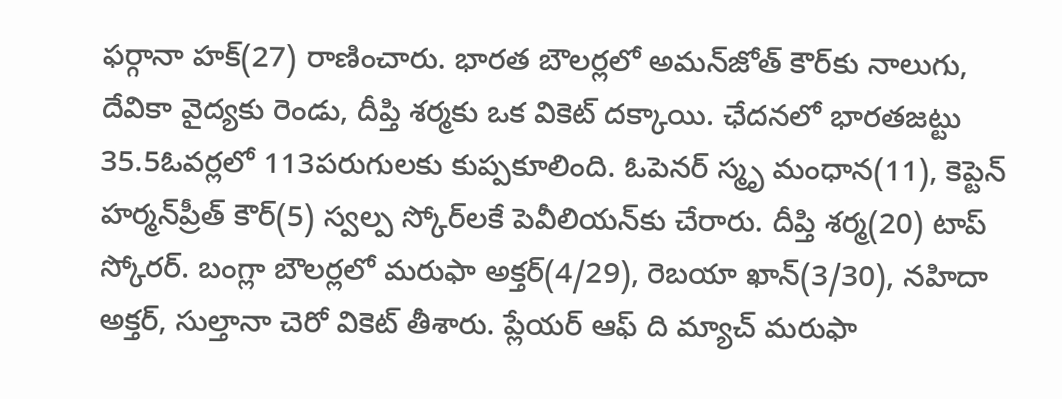ఫర్గానా హక్‌(27) రాణించారు. భారత బౌలర్లలో అమన్‌జోత్‌ కౌర్‌కు నాలుగు, దేవికా వైద్యకు రెండు, దీప్తి శర్మకు ఒక వికెట్‌ దక్కాయి. ఛేదనలో భారతజట్టు 35.5ఓవర్లలో 113పరుగులకు కుప్పకూలింది. ఓపెనర్‌ స్మృ మంధాన(11), కెప్టెన్‌ హర్మన్‌ప్రీత్‌ కౌర్‌(5) స్వల్ప స్కోర్‌లకే పెవీలియన్‌కు చేరారు. దీప్తి శర్మ(20) టాప్‌ స్కోరర్‌. బంగ్లా బౌలర్లలో మరుఫా అక్తర్‌(4/29), రెబయా ఖాన్‌(3/30), నహిదా అక్తర్‌, సుల్తానా చెరో వికెట్‌ తీశారు. ప్లేయర్‌ ఆఫ్‌ ది మ్యాచ్‌ మరుఫా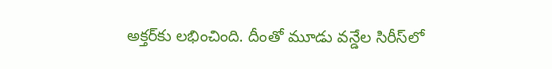అక్తర్‌కు లభించింది. దీంతో మూడు వన్డేల సిరీస్‌లో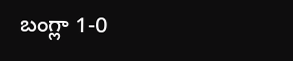బంగ్లా 1-0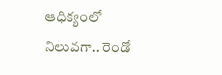ఆధిక్యంలో నిలువగా.. రెండో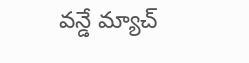వన్డే మ్యాచ్‌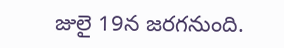జులై 19న జరగనుంది.